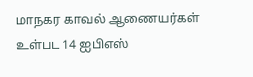மாநகர காவல் ஆணையர்கள் உள்பட 14 ஐபிஎஸ்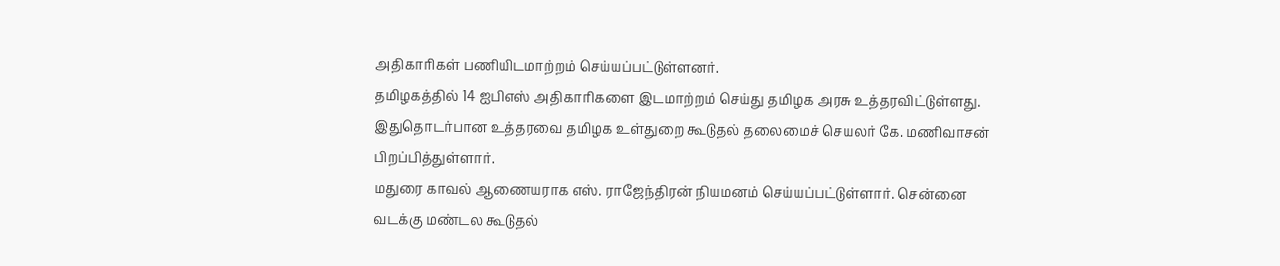அதிகாரிகள் பணியிடமாற்றம் செய்யப்பட்டுள்ளனர்.
தமிழகத்தில் 14 ஐபிஎஸ் அதிகாரிகளை இடமாற்றம் செய்து தமிழக அரசு உத்தரவிட்டுள்ளது. இதுதொடர்பான உத்தரவை தமிழக உள்துறை கூடுதல் தலைமைச் செயலர் கே. மணிவாசன் பிறப்பித்துள்ளார்.
மதுரை காவல் ஆணையராக எஸ். ராஜேந்திரன் நியமனம் செய்யப்பட்டுள்ளார். சென்னை வடக்கு மண்டல கூடுதல்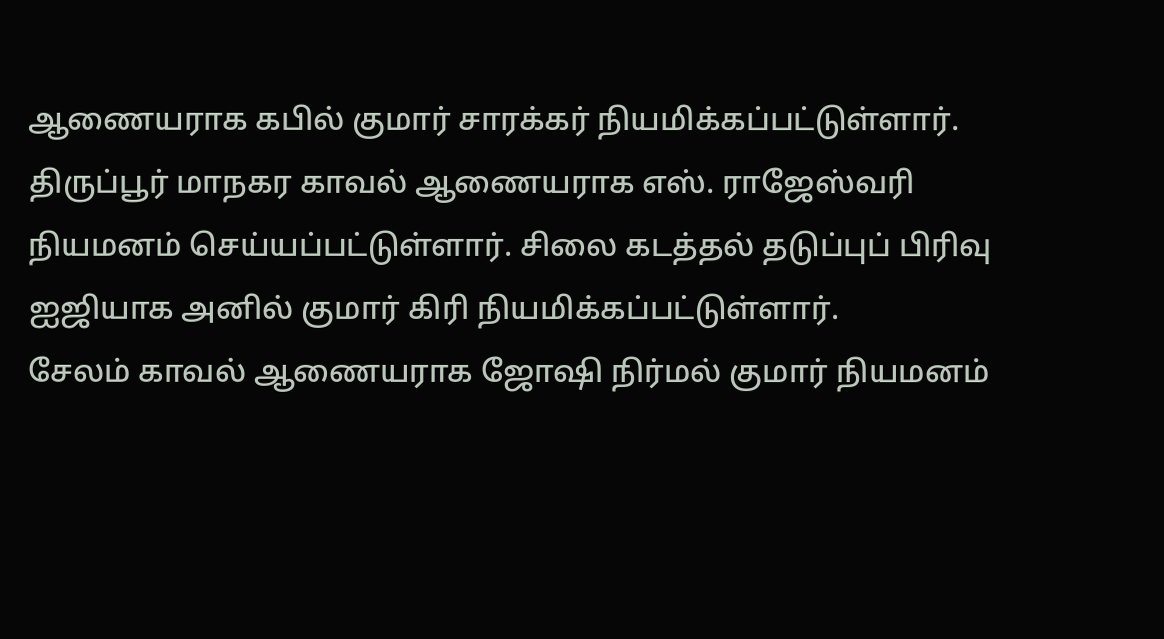ஆணையராக கபில் குமார் சாரக்கர் நியமிக்கப்பட்டுள்ளார்.
திருப்பூர் மாநகர காவல் ஆணையராக எஸ். ராஜேஸ்வரி நியமனம் செய்யப்பட்டுள்ளார். சிலை கடத்தல் தடுப்புப் பிரிவு ஐஜியாக அனில் குமார் கிரி நியமிக்கப்பட்டுள்ளார்.
சேலம் காவல் ஆணையராக ஜோஷி நிர்மல் குமார் நியமனம்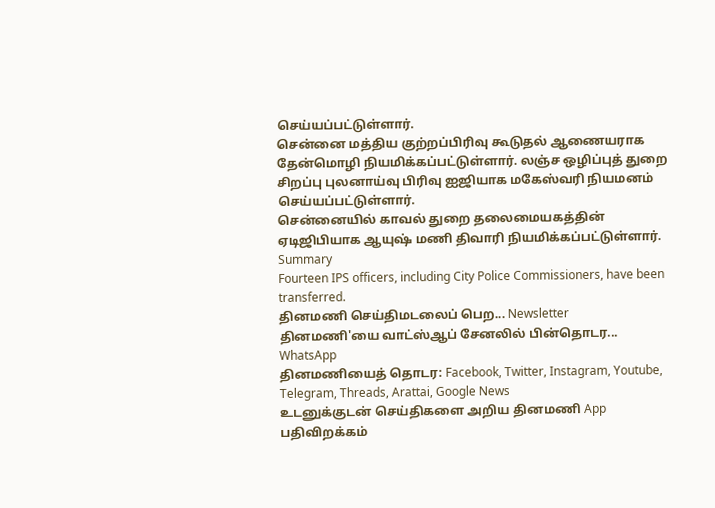செய்யப்பட்டுள்ளார்.
சென்னை மத்திய குற்றப்பிரிவு கூடுதல் ஆணையராக தேன்மொழி நியமிக்கப்பட்டுள்ளார். லஞ்ச ஒழிப்புத் துறை சிறப்பு புலனாய்வு பிரிவு ஐஜியாக மகேஸ்வரி நியமனம் செய்யப்பட்டுள்ளார்.
சென்னையில் காவல் துறை தலைமையகத்தின் ஏடிஜிபியாக ஆயுஷ் மணி திவாரி நியமிக்கப்பட்டுள்ளார்.
Summary
Fourteen IPS officers, including City Police Commissioners, have been transferred.
தினமணி செய்திமடலைப் பெற... Newsletter
தினமணி'யை வாட்ஸ்ஆப் சேனலில் பின்தொடர... WhatsApp
தினமணியைத் தொடர: Facebook, Twitter, Instagram, Youtube, Telegram, Threads, Arattai, Google News
உடனுக்குடன் செய்திகளை அறிய தினமணி App பதிவிறக்கம்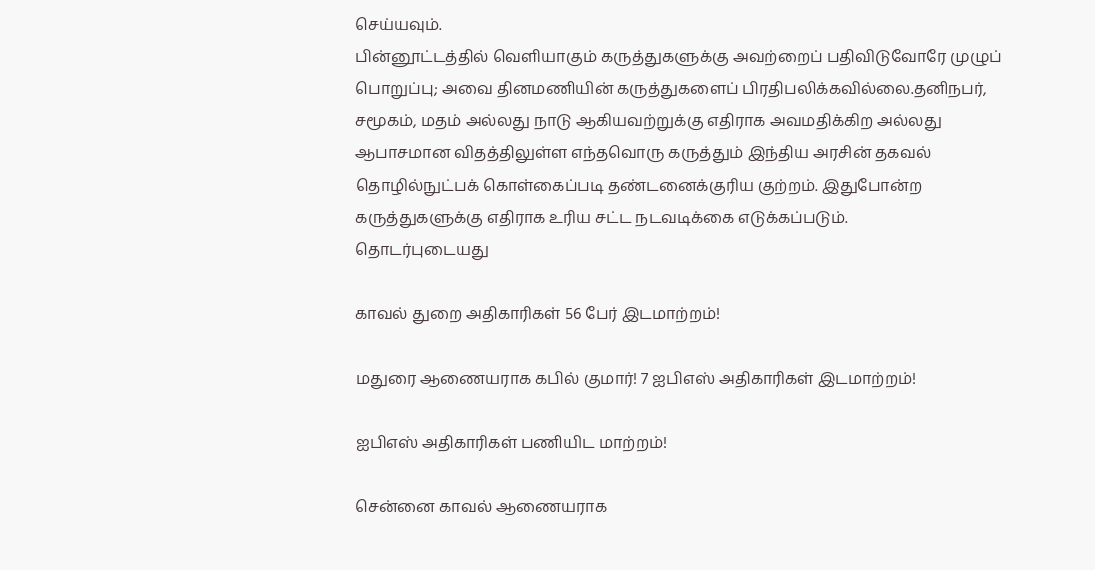செய்யவும்.
பின்னூட்டத்தில் வெளியாகும் கருத்துகளுக்கு அவற்றைப் பதிவிடுவோரே முழுப் பொறுப்பு; அவை தினமணியின் கருத்துகளைப் பிரதிபலிக்கவில்லை.தனிநபர், சமூகம், மதம் அல்லது நாடு ஆகியவற்றுக்கு எதிராக அவமதிக்கிற அல்லது ஆபாசமான விதத்திலுள்ள எந்தவொரு கருத்தும் இந்திய அரசின் தகவல் தொழில்நுட்பக் கொள்கைப்படி தண்டனைக்குரிய குற்றம். இதுபோன்ற கருத்துகளுக்கு எதிராக உரிய சட்ட நடவடிக்கை எடுக்கப்படும்.
தொடர்புடையது

காவல் துறை அதிகாரிகள் 56 பேர் இடமாற்றம்!

மதுரை ஆணையராக கபில் குமார்! 7 ஐபிஎஸ் அதிகாரிகள் இடமாற்றம்!

ஐபிஎஸ் அதிகாரிகள் பணியிட மாற்றம்!

சென்னை காவல் ஆணையராக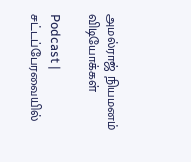அமல்ராஜ் நியமனம்
விடியோக்கள்

Podcast | சட்டப்பேரவையில்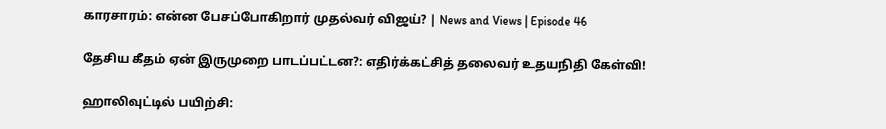காரசாரம்: என்ன பேசப்போகிறார் முதல்வர் விஜய்? | News and Views | Episode 46

தேசிய கீதம் ஏன் இருமுறை பாடப்பட்டன?: எதிர்க்கட்சித் தலைவர் உதயநிதி கேள்வி!

ஹாலிவுட்டில் பயிற்சி: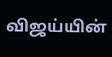விஜய்யின்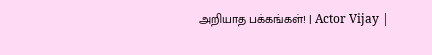அறியாத பக்கங்கள்! | Actor Vijay |